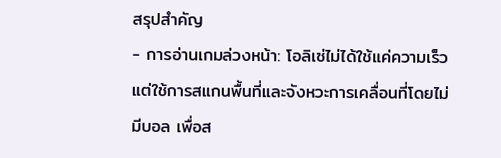สรุปสำคัญ
- การอ่านเกมล่วงหน้า: โอลิเซ่ไม่ได้ใช้แค่ความเร็ว แต่ใช้การสแกนพื้นที่และจังหวะการเคลื่อนที่โดยไม่มีบอล เพื่อส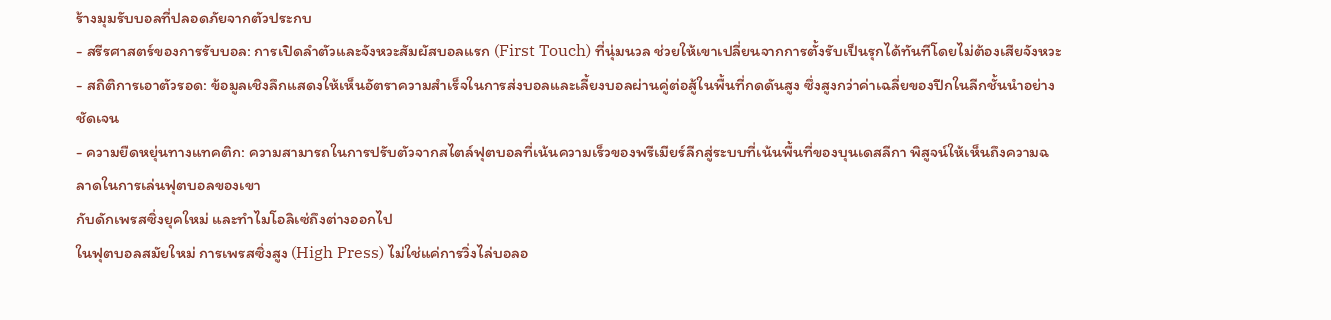ร้างมุมรับบอลที่ปลอดภัยจากตัวประกบ
- สรีรศาสตร์ของการรับบอล: การเปิดลำตัวและจังหวะสัมผัสบอลแรก (First Touch) ที่นุ่มนวล ช่วยให้เขาเปลี่ยนจากการตั้งรับเป็นรุกได้ทันทีโดยไม่ต้องเสียจังหวะ
- สถิติการเอาตัวรอด: ข้อมูลเชิงลึกแสดงให้เห็นอัตราความสำเร็จในการส่งบอลและเลี้ยงบอลผ่านคู่ต่อสู้ในพื้นที่กดดันสูง ซึ่งสูงกว่าค่าเฉลี่ยของปีกในลีกชั้นนำอย่างชัดเจน
- ความยืดหยุ่นทางแทคติก: ความสามารถในการปรับตัวจากสไตล์ฟุตบอลที่เน้นความเร็วของพรีเมียร์ลีกสู่ระบบที่เน้นพื้นที่ของบุนเดสลีกา พิสูจน์ให้เห็นถึงความฉลาดในการเล่นฟุตบอลของเขา
กับดักเพรสซิ่งยุคใหม่ และทำไมโอลิเซ่ถึงต่างออกไป
ในฟุตบอลสมัยใหม่ การเพรสซิ่งสูง (High Press) ไม่ใช่แค่การวิ่งไล่บอลอ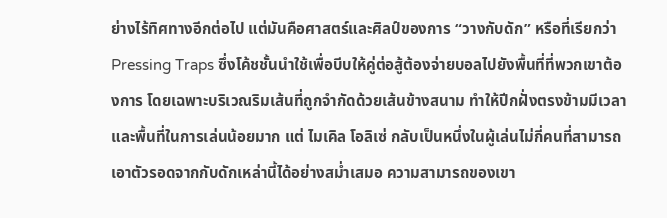ย่างไร้ทิศทางอีกต่อไป แต่มันคือศาสตร์และศิลป์ของการ “วางกับดัก” หรือที่เรียกว่า Pressing Traps ซึ่งโค้ชชั้นนำใช้เพื่อบีบให้คู่ต่อสู้ต้องจ่ายบอลไปยังพื้นที่ที่พวกเขาต้องการ โดยเฉพาะบริเวณริมเส้นที่ถูกจำกัดด้วยเส้นข้างสนาม ทำให้ปีกฝั่งตรงข้ามมีเวลาและพื้นที่ในการเล่นน้อยมาก แต่ ไมเคิล โอลิเซ่ กลับเป็นหนึ่งในผู้เล่นไม่กี่คนที่สามารถเอาตัวรอดจากกับดักเหล่านี้ได้อย่างสม่ำเสมอ ความสามารถของเขา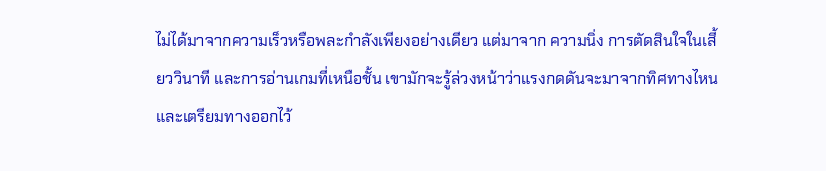ไม่ได้มาจากความเร็วหรือพละกำลังเพียงอย่างเดียว แต่มาจาก ความนิ่ง การตัดสินใจในเสี้ยววินาที และการอ่านเกมที่เหนือชั้น เขามักจะรู้ล่วงหน้าว่าแรงกดดันจะมาจากทิศทางไหน และเตรียมทางออกไว้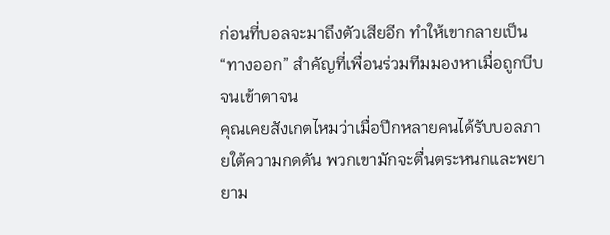ก่อนที่บอลจะมาถึงตัวเสียอีก ทำให้เขากลายเป็น “ทางออก” สำคัญที่เพื่อนร่วมทีมมองหาเมื่อถูกบีบจนเข้าตาจน
คุณเคยสังเกตไหมว่าเมื่อปีกหลายคนได้รับบอลภายใต้ความกดดัน พวกเขามักจะตื่นตระหนกและพยายาม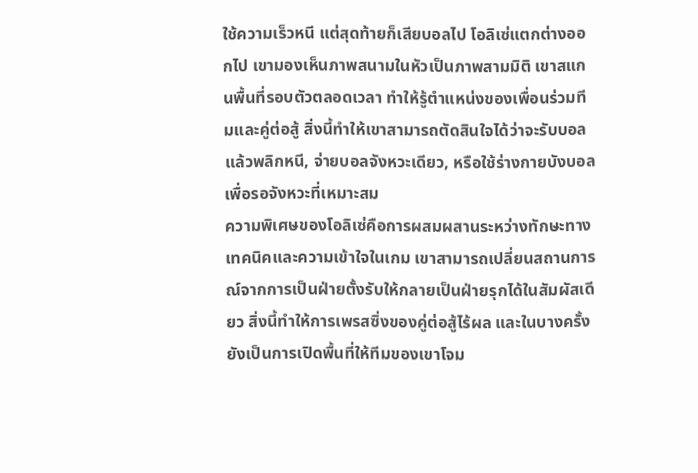ใช้ความเร็วหนี แต่สุดท้ายก็เสียบอลไป โอลิเซ่แตกต่างออกไป เขามองเห็นภาพสนามในหัวเป็นภาพสามมิติ เขาสแกนพื้นที่รอบตัวตลอดเวลา ทำให้รู้ตำแหน่งของเพื่อนร่วมทีมและคู่ต่อสู้ สิ่งนี้ทำให้เขาสามารถตัดสินใจได้ว่าจะรับบอลแล้วพลิกหนี, จ่ายบอลจังหวะเดียว, หรือใช้ร่างกายบังบอลเพื่อรอจังหวะที่เหมาะสม
ความพิเศษของโอลิเซ่คือการผสมผสานระหว่างทักษะทางเทคนิคและความเข้าใจในเกม เขาสามารถเปลี่ยนสถานการณ์จากการเป็นฝ่ายตั้งรับให้กลายเป็นฝ่ายรุกได้ในสัมผัสเดียว สิ่งนี้ทำให้การเพรสซิ่งของคู่ต่อสู้ไร้ผล และในบางครั้งยังเป็นการเปิดพื้นที่ให้ทีมของเขาโจม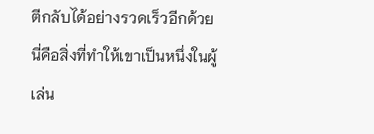ตีกลับได้อย่างรวดเร็วอีกด้วย นี่คือสิ่งที่ทำให้เขาเป็นหนึ่งในผู้เล่น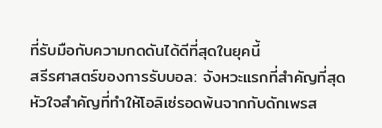ที่รับมือกับความกดดันได้ดีที่สุดในยุคนี้
สรีรศาสตร์ของการรับบอล: จังหวะแรกที่สำคัญที่สุด
หัวใจสำคัญที่ทำให้โอลิเซ่รอดพ้นจากกับดักเพรส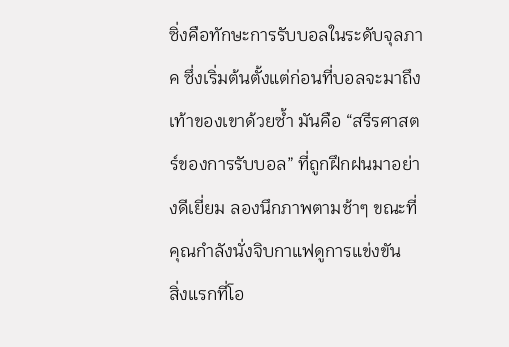ซิ่งคือทักษะการรับบอลในระดับจุลภาค ซึ่งเริ่มต้นตั้งแต่ก่อนที่บอลจะมาถึงเท้าของเขาด้วยซ้ำ มันคือ “สรีรศาสตร์ของการรับบอล” ที่ถูกฝึกฝนมาอย่างดีเยี่ยม ลองนึกภาพตามช้าๆ ขณะที่คุณกำลังนั่งจิบกาแฟดูการแข่งขัน
สิ่งแรกที่โอ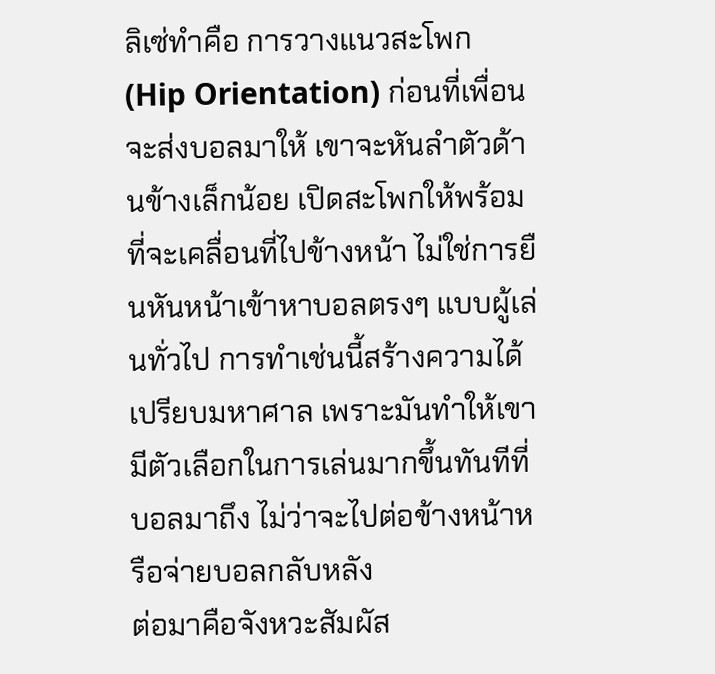ลิเซ่ทำคือ การวางแนวสะโพก (Hip Orientation) ก่อนที่เพื่อนจะส่งบอลมาให้ เขาจะหันลำตัวด้านข้างเล็กน้อย เปิดสะโพกให้พร้อมที่จะเคลื่อนที่ไปข้างหน้า ไม่ใช่การยืนหันหน้าเข้าหาบอลตรงๆ แบบผู้เล่นทั่วไป การทำเช่นนี้สร้างความได้เปรียบมหาศาล เพราะมันทำให้เขามีตัวเลือกในการเล่นมากขึ้นทันทีที่บอลมาถึง ไม่ว่าจะไปต่อข้างหน้าหรือจ่ายบอลกลับหลัง
ต่อมาคือจังหวะสัมผัส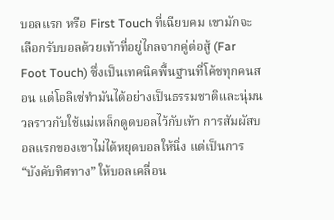บอลแรก หรือ First Touch ที่เฉียบคม เขามักจะเลือกรับบอลด้วยเท้าที่อยู่ไกลจากคู่ต่อสู้ (Far Foot Touch) ซึ่งเป็นเทคนิคพื้นฐานที่โค้ชทุกคนสอน แต่โอลิเซ่ทำมันได้อย่างเป็นธรรมชาติและนุ่มนวลราวกับใช้แม่เหล็กดูดบอลไว้กับเท้า การสัมผัสบอลแรกของเขาไม่ได้หยุดบอลให้นิ่ง แต่เป็นการ “บังคับทิศทาง” ให้บอลเคลื่อน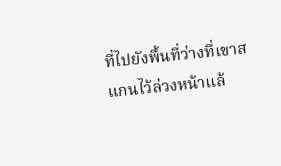ที่ไปยังพื้นที่ว่างที่เขาสแกนไว้ล่วงหน้าแล้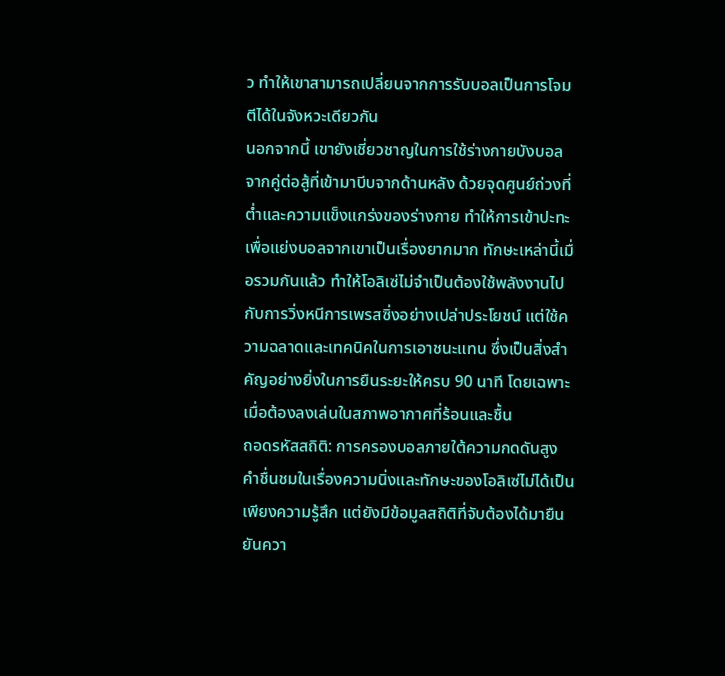ว ทำให้เขาสามารถเปลี่ยนจากการรับบอลเป็นการโจมตีได้ในจังหวะเดียวกัน
นอกจากนี้ เขายังเชี่ยวชาญในการใช้ร่างกายบังบอลจากคู่ต่อสู้ที่เข้ามาบีบจากด้านหลัง ด้วยจุดศูนย์ถ่วงที่ต่ำและความแข็งแกร่งของร่างกาย ทำให้การเข้าปะทะเพื่อแย่งบอลจากเขาเป็นเรื่องยากมาก ทักษะเหล่านี้เมื่อรวมกันแล้ว ทำให้โอลิเซ่ไม่จำเป็นต้องใช้พลังงานไปกับการวิ่งหนีการเพรสซิ่งอย่างเปล่าประโยชน์ แต่ใช้ความฉลาดและเทคนิคในการเอาชนะแทน ซึ่งเป็นสิ่งสำคัญอย่างยิ่งในการยืนระยะให้ครบ 90 นาที โดยเฉพาะเมื่อต้องลงเล่นในสภาพอากาศที่ร้อนและชื้น
ถอดรหัสสถิติ: การครองบอลภายใต้ความกดดันสูง
คำชื่นชมในเรื่องความนิ่งและทักษะของโอลิเซ่ไม่ได้เป็นเพียงความรู้สึก แต่ยังมีข้อมูลสถิติที่จับต้องได้มายืนยันควา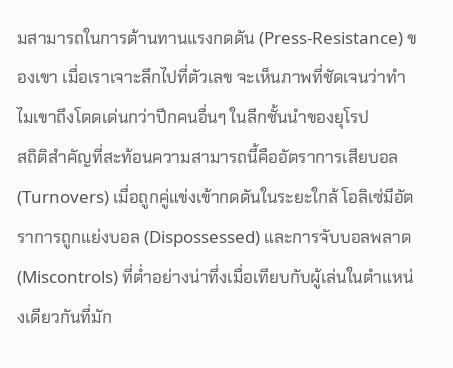มสามารถในการต้านทานแรงกดดัน (Press-Resistance) ของเขา เมื่อเราเจาะลึกไปที่ตัวเลข จะเห็นภาพที่ชัดเจนว่าทำไมเขาถึงโดดเด่นกว่าปีกคนอื่นๆ ในลีกชั้นนำของยุโรป
สถิติสำคัญที่สะท้อนความสามารถนี้คืออัตราการเสียบอล (Turnovers) เมื่อถูกคู่แข่งเข้ากดดันในระยะใกล้ โอลิเซ่มีอัตราการถูกแย่งบอล (Dispossessed) และการจับบอลพลาด (Miscontrols) ที่ต่ำอย่างน่าทึ่งเมื่อเทียบกับผู้เล่นในตำแหน่งเดียวกันที่มัก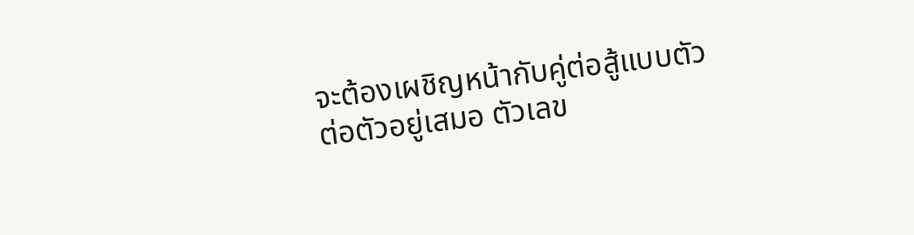จะต้องเผชิญหน้ากับคู่ต่อสู้แบบตัวต่อตัวอยู่เสมอ ตัวเลข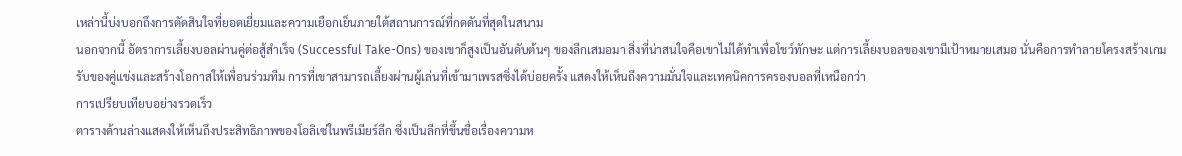เหล่านี้บ่งบอกถึงการตัดสินใจที่ยอดเยี่ยมและความเยือกเย็นภายใต้สถานการณ์ที่กดดันที่สุดในสนาม
นอกจากนี้ อัตราการเลี้ยงบอลผ่านคู่ต่อสู้สำเร็จ (Successful Take-Ons) ของเขาก็สูงเป็นอันดับต้นๆ ของลีกเสมอมา สิ่งที่น่าสนใจคือเขาไม่ได้ทำเพื่อโชว์ทักษะ แต่การเลี้ยงบอลของเขามีเป้าหมายเสมอ นั่นคือการทำลายโครงสร้างเกมรับของคู่แข่งและสร้างโอกาสให้เพื่อนร่วมทีม การที่เขาสามารถเลี้ยงผ่านผู้เล่นที่เข้ามาเพรสซิ่งได้บ่อยครั้ง แสดงให้เห็นถึงความมั่นใจและเทคนิคการครองบอลที่เหนือกว่า
การเปรียบเทียบอย่างรวดเร็ว
ตารางด้านล่างแสดงให้เห็นถึงประสิทธิภาพของโอลิเซ่ในพรีเมียร์ลีก ซึ่งเป็นลีกที่ขึ้นชื่อเรื่องความห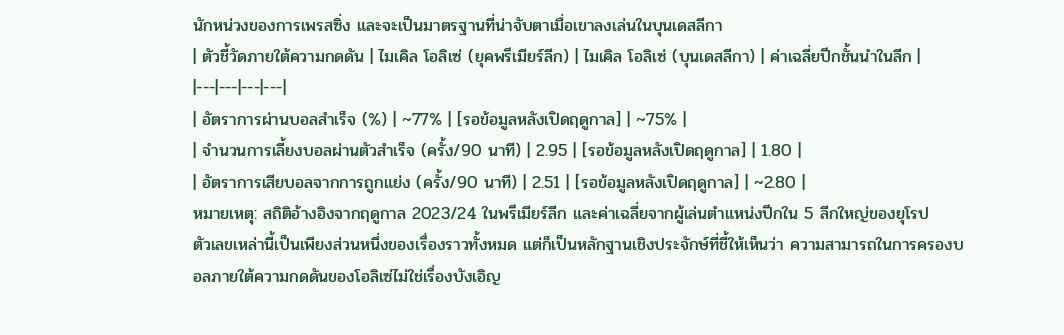นักหน่วงของการเพรสซิ่ง และจะเป็นมาตรฐานที่น่าจับตาเมื่อเขาลงเล่นในบุนเดสลีกา
| ตัวชี้วัดภายใต้ความกดดัน | ไมเคิล โอลิเซ่ (ยุคพรีเมียร์ลีก) | ไมเคิล โอลิเซ่ (บุนเดสลีกา) | ค่าเฉลี่ยปีกชั้นนำในลีก |
|---|---|---|---|
| อัตราการผ่านบอลสำเร็จ (%) | ~77% | [รอข้อมูลหลังเปิดฤดูกาล] | ~75% |
| จำนวนการเลี้ยงบอลผ่านตัวสำเร็จ (ครั้ง/90 นาที) | 2.95 | [รอข้อมูลหลังเปิดฤดูกาล] | 1.80 |
| อัตราการเสียบอลจากการถูกแย่ง (ครั้ง/90 นาที) | 2.51 | [รอข้อมูลหลังเปิดฤดูกาล] | ~2.80 |
หมายเหตุ: สถิติอ้างอิงจากฤดูกาล 2023/24 ในพรีเมียร์ลีก และค่าเฉลี่ยจากผู้เล่นตำแหน่งปีกใน 5 ลีกใหญ่ของยุโรป
ตัวเลขเหล่านี้เป็นเพียงส่วนหนึ่งของเรื่องราวทั้งหมด แต่ก็เป็นหลักฐานเชิงประจักษ์ที่ชี้ให้เห็นว่า ความสามารถในการครองบอลภายใต้ความกดดันของโอลิเซ่ไม่ใช่เรื่องบังเอิญ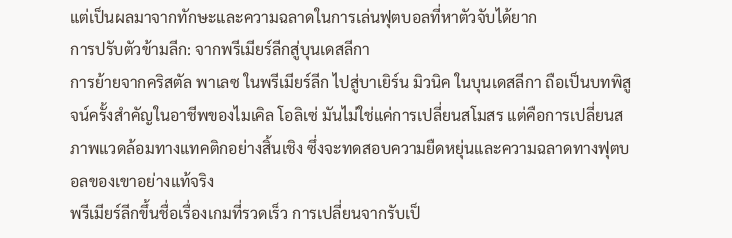แต่เป็นผลมาจากทักษะและความฉลาดในการเล่นฟุตบอลที่หาตัวจับได้ยาก
การปรับตัวข้ามลีก: จากพรีเมียร์ลีกสู่บุนเดสลีกา
การย้ายจากคริสตัล พาเลซ ในพรีเมียร์ลีก ไปสู่บาเยิร์น มิวนิค ในบุนเดสลีกา ถือเป็นบทพิสูจน์ครั้งสำคัญในอาชีพของไมเคิล โอลิเซ่ มันไม่ใช่แค่การเปลี่ยนสโมสร แต่คือการเปลี่ยนสภาพแวดล้อมทางแทคติกอย่างสิ้นเชิง ซึ่งจะทดสอบความยืดหยุ่นและความฉลาดทางฟุตบอลของเขาอย่างแท้จริง
พรีเมียร์ลีกขึ้นชื่อเรื่องเกมที่รวดเร็ว การเปลี่ยนจากรับเป็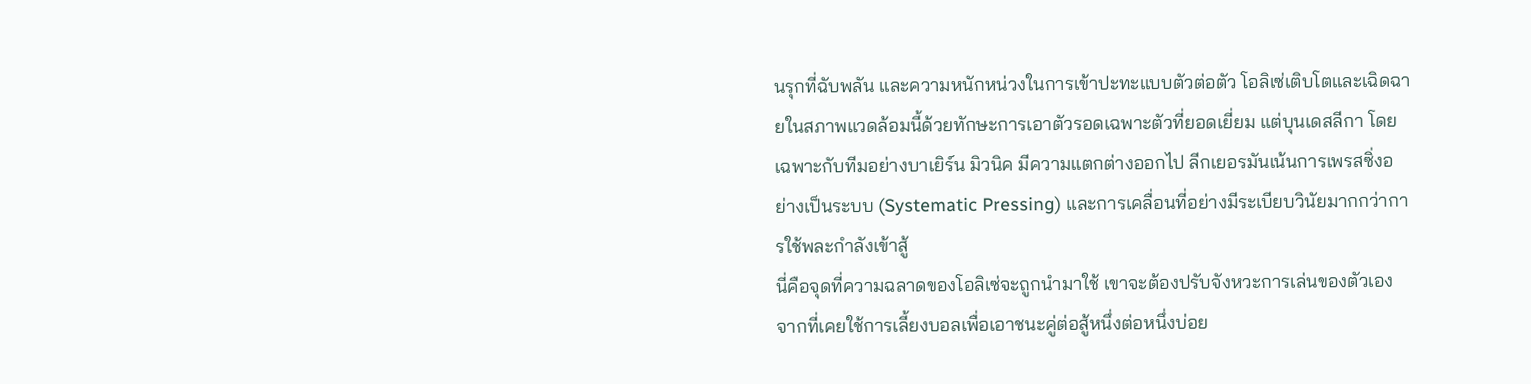นรุกที่ฉับพลัน และความหนักหน่วงในการเข้าปะทะแบบตัวต่อตัว โอลิเซ่เติบโตและเฉิดฉายในสภาพแวดล้อมนี้ด้วยทักษะการเอาตัวรอดเฉพาะตัวที่ยอดเยี่ยม แต่บุนเดสลีกา โดยเฉพาะกับทีมอย่างบาเยิร์น มิวนิค มีความแตกต่างออกไป ลีกเยอรมันเน้นการเพรสซิ่งอย่างเป็นระบบ (Systematic Pressing) และการเคลื่อนที่อย่างมีระเบียบวินัยมากกว่าการใช้พละกำลังเข้าสู้
นี่คือจุดที่ความฉลาดของโอลิเซ่จะถูกนำมาใช้ เขาจะต้องปรับจังหวะการเล่นของตัวเอง จากที่เคยใช้การเลี้ยงบอลเพื่อเอาชนะคู่ต่อสู้หนึ่งต่อหนึ่งบ่อย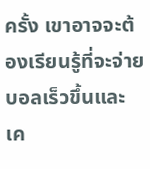ครั้ง เขาอาจจะต้องเรียนรู้ที่จะจ่ายบอลเร็วขึ้นและเค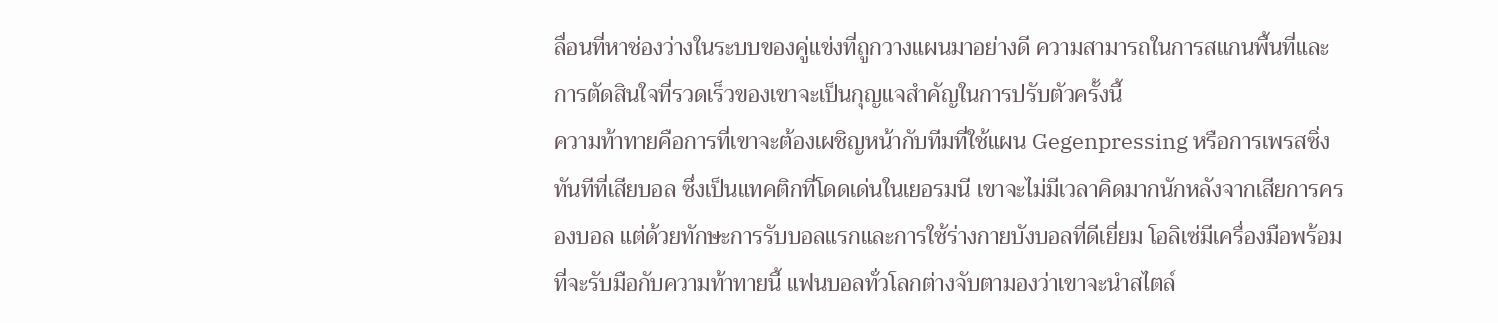ลื่อนที่หาช่องว่างในระบบของคู่แข่งที่ถูกวางแผนมาอย่างดี ความสามารถในการสแกนพื้นที่และการตัดสินใจที่รวดเร็วของเขาจะเป็นกุญแจสำคัญในการปรับตัวครั้งนี้
ความท้าทายคือการที่เขาจะต้องเผชิญหน้ากับทีมที่ใช้แผน Gegenpressing หรือการเพรสซิ่งทันทีที่เสียบอล ซึ่งเป็นแทคติกที่โดดเด่นในเยอรมนี เขาจะไม่มีเวลาคิดมากนักหลังจากเสียการครองบอล แต่ด้วยทักษะการรับบอลแรกและการใช้ร่างกายบังบอลที่ดีเยี่ยม โอลิเซ่มีเครื่องมือพร้อมที่จะรับมือกับความท้าทายนี้ แฟนบอลทั่วโลกต่างจับตามองว่าเขาจะนำสไตล์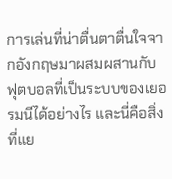การเล่นที่น่าตื่นตาตื่นใจจากอังกฤษมาผสมผสานกับฟุตบอลที่เป็นระบบของเยอรมนีได้อย่างไร และนี่คือสิ่งที่แย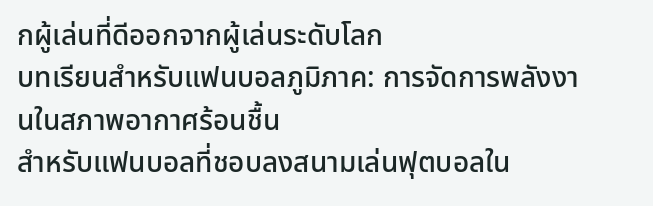กผู้เล่นที่ดีออกจากผู้เล่นระดับโลก
บทเรียนสำหรับแฟนบอลภูมิภาค: การจัดการพลังงานในสภาพอากาศร้อนชื้น
สำหรับแฟนบอลที่ชอบลงสนามเล่นฟุตบอลใน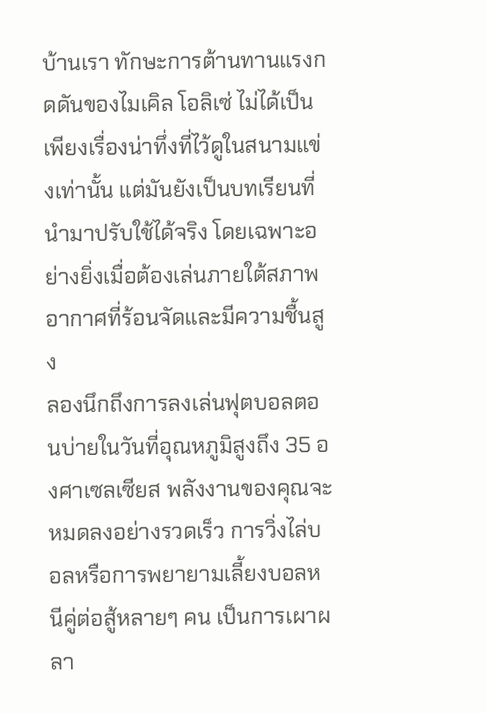บ้านเรา ทักษะการต้านทานแรงกดดันของไมเคิล โอลิเซ่ ไม่ได้เป็นเพียงเรื่องน่าทึ่งที่ไว้ดูในสนามแข่งเท่านั้น แต่มันยังเป็นบทเรียนที่นำมาปรับใช้ได้จริง โดยเฉพาะอย่างยิ่งเมื่อต้องเล่นภายใต้สภาพอากาศที่ร้อนจัดและมีความชื้นสูง
ลองนึกถึงการลงเล่นฟุตบอลตอนบ่ายในวันที่อุณหภูมิสูงถึง 35 องศาเซลเซียส พลังงานของคุณจะหมดลงอย่างรวดเร็ว การวิ่งไล่บอลหรือการพยายามเลี้ยงบอลหนีคู่ต่อสู้หลายๆ คน เป็นการเผาผลา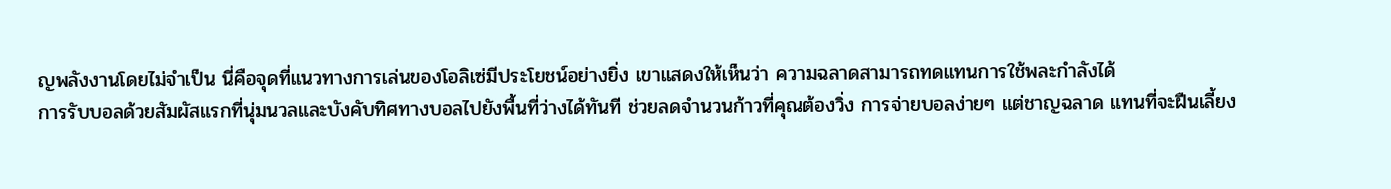ญพลังงานโดยไม่จำเป็น นี่คือจุดที่แนวทางการเล่นของโอลิเซ่มีประโยชน์อย่างยิ่ง เขาแสดงให้เห็นว่า ความฉลาดสามารถทดแทนการใช้พละกำลังได้
การรับบอลด้วยสัมผัสแรกที่นุ่มนวลและบังคับทิศทางบอลไปยังพื้นที่ว่างได้ทันที ช่วยลดจำนวนก้าวที่คุณต้องวิ่ง การจ่ายบอลง่ายๆ แต่ชาญฉลาด แทนที่จะฝืนเลี้ยง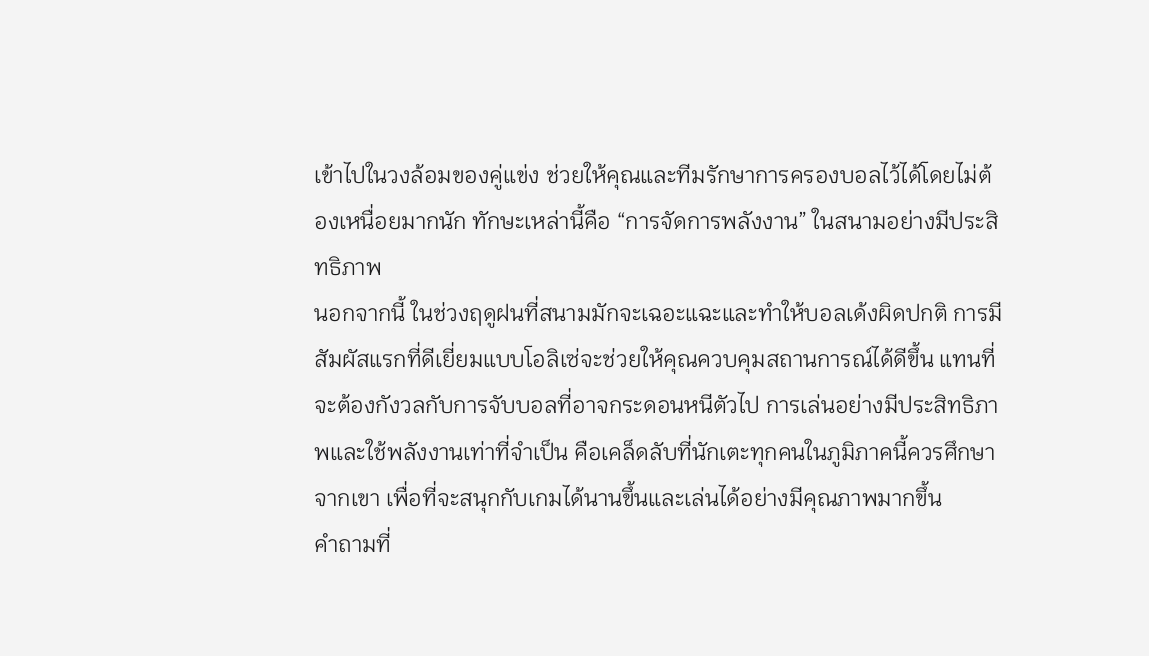เข้าไปในวงล้อมของคู่แข่ง ช่วยให้คุณและทีมรักษาการครองบอลไว้ได้โดยไม่ต้องเหนื่อยมากนัก ทักษะเหล่านี้คือ “การจัดการพลังงาน” ในสนามอย่างมีประสิทธิภาพ
นอกจากนี้ ในช่วงฤดูฝนที่สนามมักจะเฉอะแฉะและทำให้บอลเด้งผิดปกติ การมีสัมผัสแรกที่ดีเยี่ยมแบบโอลิเซ่จะช่วยให้คุณควบคุมสถานการณ์ได้ดีขึ้น แทนที่จะต้องกังวลกับการจับบอลที่อาจกระดอนหนีตัวไป การเล่นอย่างมีประสิทธิภาพและใช้พลังงานเท่าที่จำเป็น คือเคล็ดลับที่นักเตะทุกคนในภูมิภาคนี้ควรศึกษาจากเขา เพื่อที่จะสนุกกับเกมได้นานขึ้นและเล่นได้อย่างมีคุณภาพมากขึ้น
คำถามที่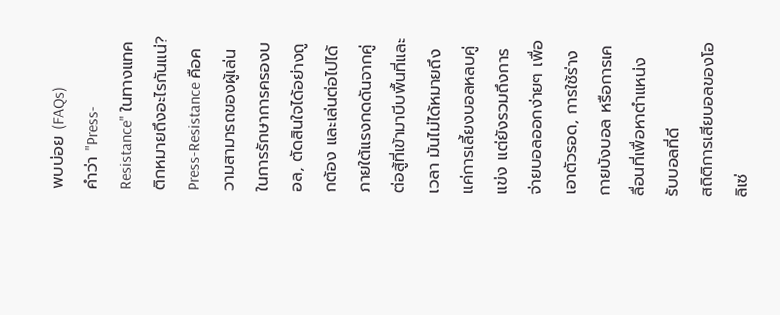พบบ่อย (FAQs)
คำว่า "Press-Resistance" ในทางแทคติกหมายถึงอะไรกันแน่?
Press-Resistance คือความสามารถของผู้เล่นในการรักษาการครองบอล, ตัดสินใจได้อย่างถูกต้อง และเล่นต่อไปได้ภายใต้แรงกดดันจากคู่ต่อสู้ที่เข้ามาบีบพื้นที่และเวลา มันไม่ได้หมายถึงแค่การเลี้ยงบอลหลบคู่แข่ง แต่ยังรวมถึงการจ่ายบอลออกง่ายๆ เพื่อเอาตัวรอด, การใช้ร่างกายบังบอล หรือการเคลื่อนที่เพื่อหาตำแหน่งรับบอลที่ดี
สถิติการเสียบอลของโอลิเซ่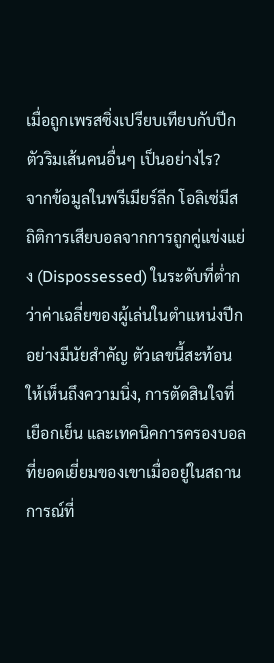เมื่อถูกเพรสซิ่งเปรียบเทียบกับปีกตัวริมเส้นคนอื่นๆ เป็นอย่างไร?
จากข้อมูลในพรีเมียร์ลีก โอลิเซ่มีสถิติการเสียบอลจากการถูกคู่แข่งแย่ง (Dispossessed) ในระดับที่ต่ำกว่าค่าเฉลี่ยของผู้เล่นในตำแหน่งปีกอย่างมีนัยสำคัญ ตัวเลขนี้สะท้อนให้เห็นถึงความนิ่ง, การตัดสินใจที่เยือกเย็น และเทคนิคการครองบอลที่ยอดเยี่ยมของเขาเมื่ออยู่ในสถานการณ์ที่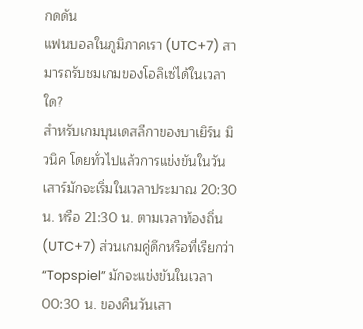กดดัน
แฟนบอลในภูมิภาคเรา (UTC+7) สามารถรับชมเกมของโอลิเซ่ได้ในเวลาใด?
สำหรับเกมบุนเดสลีกาของบาเยิร์น มิวนิค โดยทั่วไปแล้วการแข่งขันในวันเสาร์มักจะเริ่มในเวลาประมาณ 20:30 น. หรือ 21:30 น. ตามเวลาท้องถิ่น (UTC+7) ส่วนเกมคู่ดึกหรือที่เรียกว่า “Topspiel” มักจะแข่งขันในเวลา 00:30 น. ของคืนวันเสา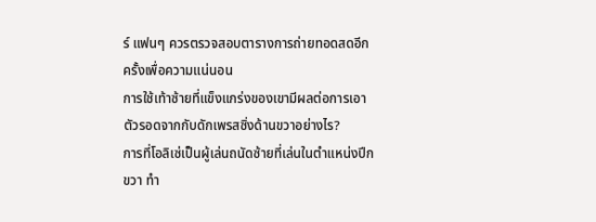ร์ แฟนๆ ควรตรวจสอบตารางการถ่ายทอดสดอีกครั้งเพื่อความแน่นอน
การใช้เท้าซ้ายที่แข็งแกร่งของเขามีผลต่อการเอาตัวรอดจากกับดักเพรสซิ่งด้านขวาอย่างไร?
การที่โอลิเซ่เป็นผู้เล่นถนัดซ้ายที่เล่นในตำแหน่งปีกขวา ทำ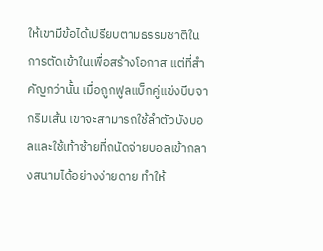ให้เขามีข้อได้เปรียบตามธรรมชาติในการตัดเข้าในเพื่อสร้างโอกาส แต่ที่สำคัญกว่านั้น เมื่อถูกฟูลแบ็กคู่แข่งบีบจากริมเส้น เขาจะสามารถใช้ลำตัวบังบอลและใช้เท้าซ้ายที่ถนัดจ่ายบอลเข้ากลางสนามได้อย่างง่ายดาย ทำให้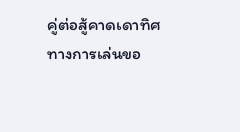คู่ต่อสู้คาดเดาทิศทางการเล่นขอ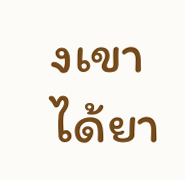งเขาได้ยา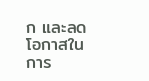ก และลดโอกาสในการ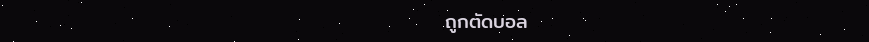ถูกตัดบอล